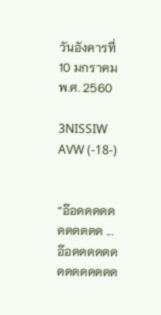วันอังคารที่ 10 มกราคม พ.ศ. 2560

3NISSIW AVW (-18-)


“อ๊อดดดดดดดดดดด ... อ๊อดดดดดดดดดดดดดด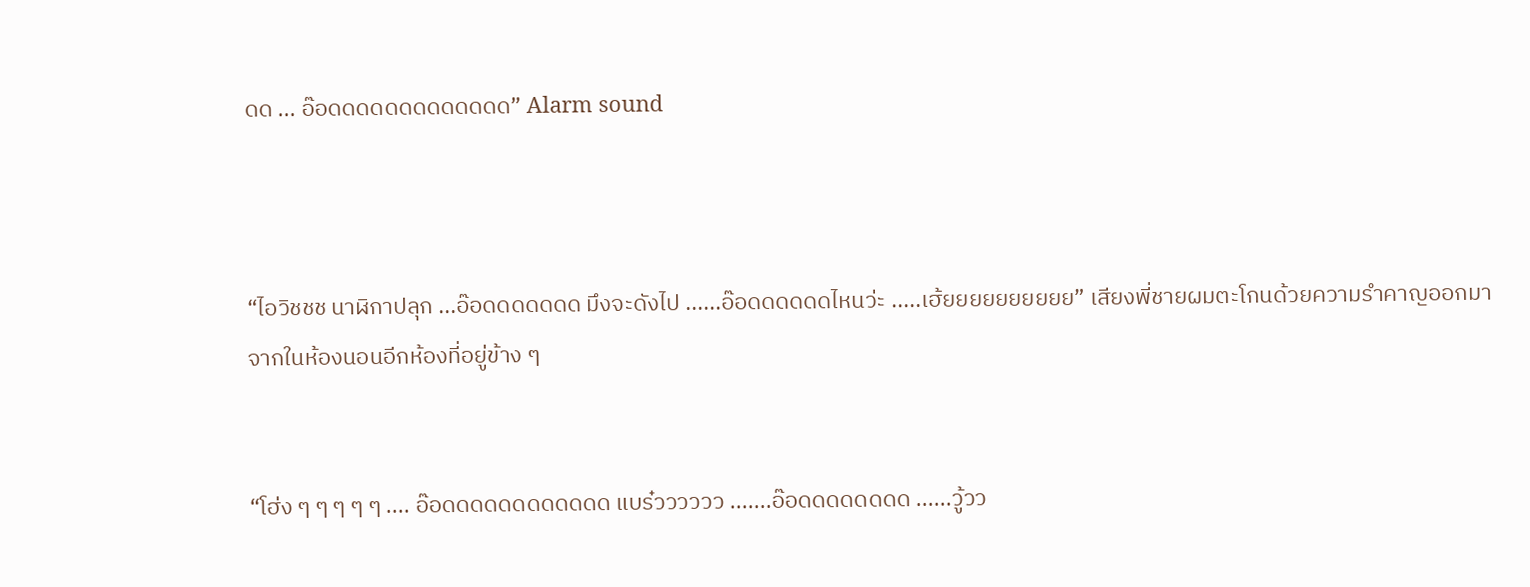ดด ... อ๊อดดดดดดดดดดดดด” Alarm sound



“ไอวิชชช นาฬิกาปลุก ...อ๊อดดดดดดด มึงจะดังไป ......อ๊อดดดดดดไหนว่ะ .....เฮ้ยยยยยยยยยย” เสียงพี่ชายผมตะโกนด้วยความรำคาญออกมาจากในห้องนอนอีกห้องที่อยู่ข้าง ๆ


“โฮ่ง ๆ ๆ ๆ ๆ ๆ .... อ๊อดดดดดดดดดดดด แบร๋วววววว .......อ๊อดดดดดดดด ......วู้วว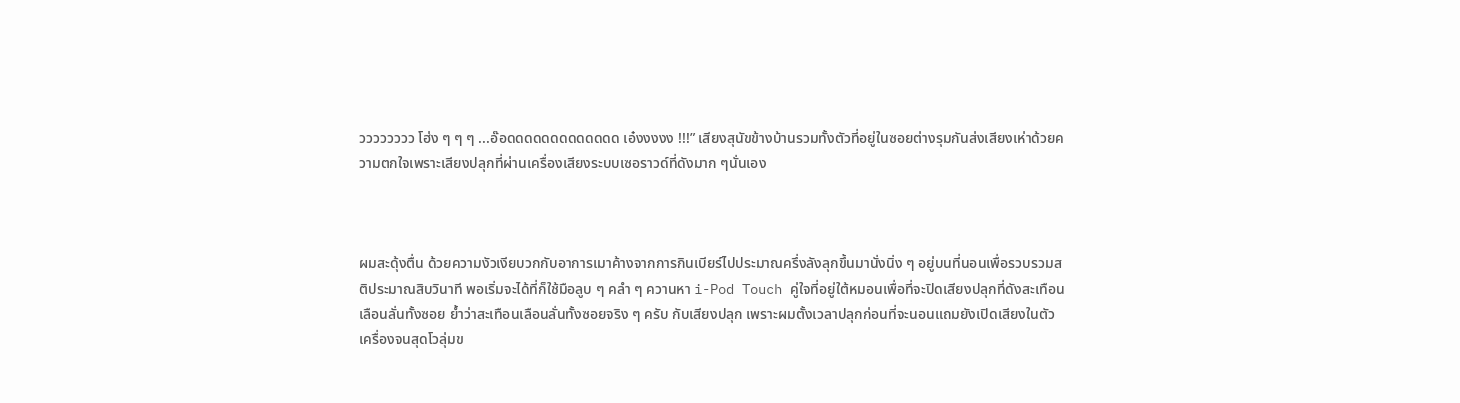วววววววว โฮ่ง ๆ ๆ ๆ ...อ๊อดดดดดดดดดดดดด เอ๋งงงงง !!!” เสียงสุนัขข้างบ้านรวมทั้งตัวที่อยู่ในซอยต่างรุมกันส่งเสียงเห่าด้วยความตกใจเพราะเสียงปลุกที่ผ่านเครื่องเสียงระบบเซอราวด์ที่ดังมาก ๆนั่นเอง



ผมสะดุ้งตื่น ด้วยความงัวเงียบวกกับอาการเมาค้างจากการกินเบียร์ไปประมาณครึ่งลังลุกขึ้นมานั่งนิ่ง ๆ อยู่บนที่นอนเพื่อรวบรวมสติประมาณสิบวินาที พอเริ่มจะได้ที่ก็ใช้มือลูบ ๆ คลำ ๆ ควานหา i-Pod Touch คู่ใจที่อยู่ใต้หมอนเพื่อที่จะปิดเสียงปลุกที่ดังสะเทือนเลือนลั่นทั้งซอย ย้ำว่าสะเทือนเลือนลั่นทั้งซอยจริง ๆ ครับ กับเสียงปลุก เพราะผมตั้งเวลาปลุกก่อนที่จะนอนแถมยังเปิดเสียงในตัวเครื่องจนสุดโวลุ่มข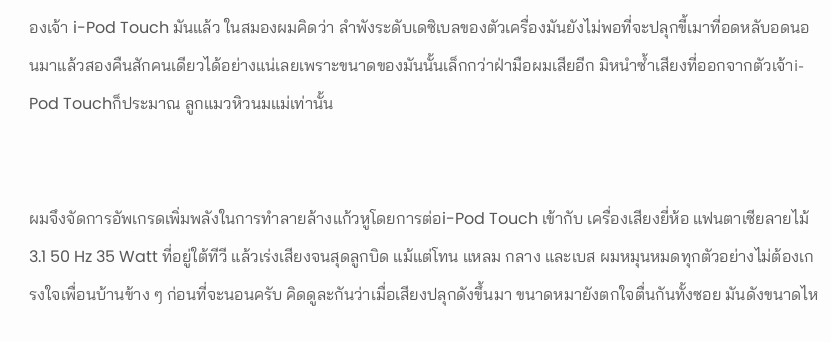องเจ้า i-Pod Touch มันแล้ว ในสมองผมคิดว่า ลำพังระดับเดซิเบลของตัวเครื่องมันยังไม่พอที่จะปลุกขี้เมาที่อดหลับอดนอนมาแล้วสองคืนสักคนเดียวได้อย่างแน่เลยเพราะขนาดของมันนั้นเล็กกว่าฝ่ามือผมเสียอีก มิหนำซ้ำเสียงที่ออกจากตัวเจ้าi-Pod Touchก็ประมาณ ลูกแมวหิวนมแม่เท่านั้น


ผมจึงจัดการอัพเกรดเพิ่มพลังในการทำลายล้างแก้วหูโดยการต่อi-Pod Touch เข้ากับ เครื่องเสียงยี่ห้อ แฟนตาเซียลายไม้ 3.1 50 Hz 35 Watt ที่อยู่ใต้ทีวี แล้วเร่งเสียงจนสุดลูกบิด แม้แต่โทน แหลม กลาง และเบส ผมหมุนหมดทุกตัวอย่างไม่ต้องเกรงใจเพื่อนบ้านข้าง ๆ ก่อนที่จะนอนครับ คิดดูละกันว่าเมื่อเสียงปลุกดังขึ้นมา ขนาดหมายังตกใจตื่นกันทั้งซอย มันดังขนาดไห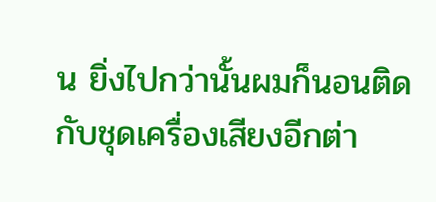น ยิ่งไปกว่านั้นผมก็นอนติดกับชุดเครื่องเสียงอีกต่า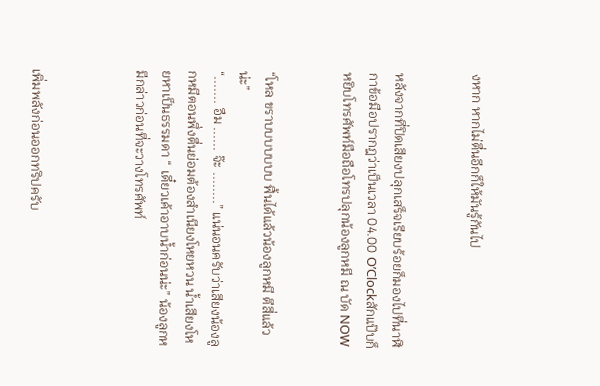งหาก หากไม่ตื่นอีกก็ให้มันรู้กันไป


หลังจากที่ปิดเสียงปลุกเสร็จเรียบร้อยก็มองไปที่นาฬิกาข้อมือปรากฎว่าเป็นเวลา 04.00 O’Clockสักแป๊บก็หยิบโทรศัพท์มือถือโทรปลุกน้องลูกหมี ณ บัด NOW


“โหล ขราบบบบบบบ ฟื้นได้แล้วน้องลูกหมี ตีสี่แล้วน่ะ”
“....... อืม ...... จ๊ะ ........” แน่นอนครับว่าเสียงน้องลูกหมีตอนพึ่งตื่นย่อมต้องสำเนียงโหยหวน น้ำเสียงโหยหาเป็นธรรมดา “ เดี๋ยวเค้าอาบน้ำก่อนน่ะ” น้องลูกหมีกล่าวก่อนที่จะวางโทรศัพท์



เพิ่มพลังก่อนออกทริปครับ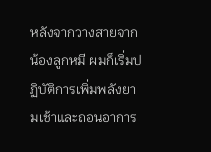หลังจากวางสายจากน้องลูกหมี ผมก็เริ่มปฏิบัติการเพิ่มพลังยามเช้าและถอนอาการ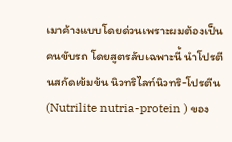เมาค้างแบบโดยด่วนเพราะผมต้องเป็นคนขับรถ โดยสูตรลับเฉพาะนี้ นำโปรตีนสกัดเข้มข้น นิวทริไลท์นิวทริ-โปรตีน (Nutrilite nutria-protein ) ของ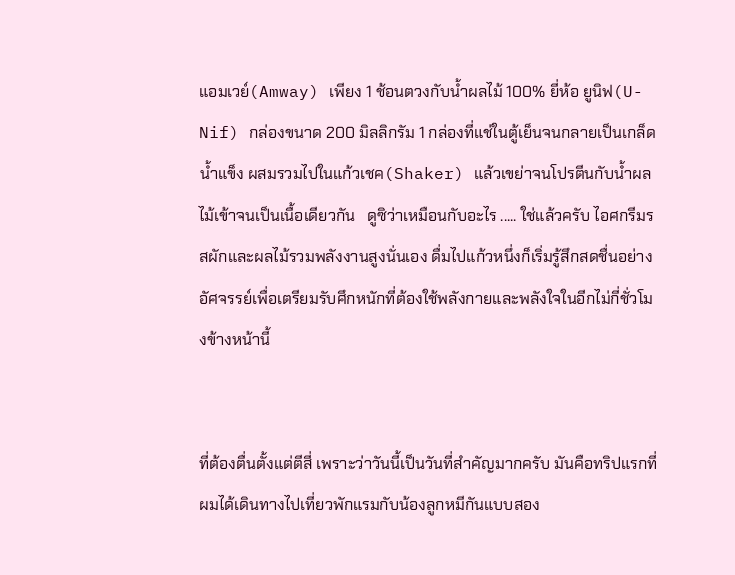แอมเวย์(Amway) เพียง 1 ช้อนตวงกับน้ำผลไม้ 100% ยี่ห้อ ยูนิฟ(U-Nif) กล่องขนาด 200 มิลลิกรัม 1 กล่องที่แช่ในตู้เย็นจนกลายเป็นเกล็ดน้ำแข็ง ผสมรวมไปในแก้วเชค(Shaker) แล้วเขย่าจนโปรตีนกับน้ำผลไม้เข้าจนเป็นเนื้อเดียวกัน   ดูซิว่าเหมือนกับอะไร ..... ใช่แล้วครับ ไอศกรีมรสผักและผลไม้รวมพลังงานสูงนั่นเอง ดื่มไปแก้วหนึ่งก็เริ่มรู้สึกสดชื่นอย่างอัศจรรย์เพื่อเตรียมรับศึกหนักที่ต้องใช้พลังกายและพลังใจในอีกไม่กี่ชั่วโมงข้างหน้านี้


ที่ต้องตื่นตั้งแต่ตีสี่ เพราะว่าวันนี้เป็นวันที่สำคัญมากครับ มันคือทริปแรกที่ผมได้เดินทางไปเที่ยวพักแรมกับน้องลูกหมีกันแบบสอง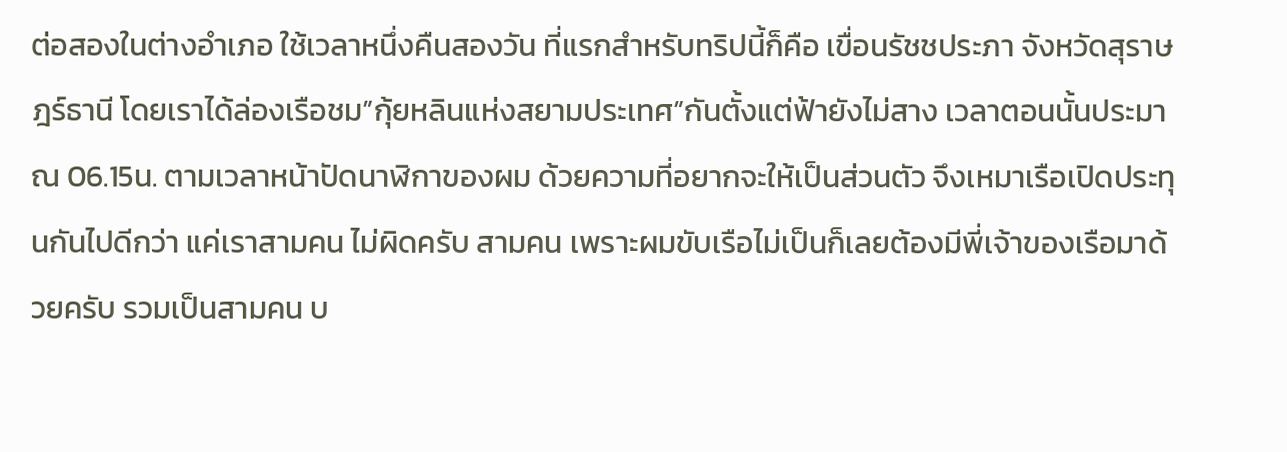ต่อสองในต่างอำเภอ ใช้เวลาหนึ่งคืนสองวัน ที่แรกสำหรับทริปนี้ก็คือ เขื่อนรัชชประภา จังหวัดสุราษฎร์ธานี โดยเราได้ล่องเรือชม”กุ้ยหลินแห่งสยามประเทศ”กันตั้งแต่ฟ้ายังไม่สาง เวลาตอนนั้นประมาณ 06.15น. ตามเวลาหน้าปัดนาฬิกาของผม ด้วยความที่อยากจะให้เป็นส่วนตัว จึงเหมาเรือเปิดประทุนกันไปดีกว่า แค่เราสามคน ไม่ผิดครับ สามคน เพราะผมขับเรือไม่เป็นก็เลยต้องมีพี่เจ้าของเรือมาด้วยครับ รวมเป็นสามคน บ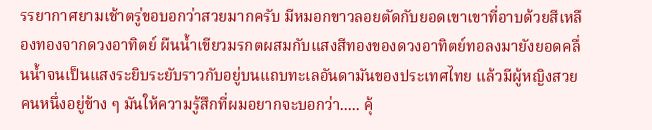รรยากาศยามเช้าตรู่ขอบอกว่าสวยมากครับ มีหมอกขาวลอยตัดกับยอดเขาเขาที่อาบด้วยสีเหลืองทองจากดวงอาทิตย์ ผืนน้ำเขียวมรกตผสมกับแสงสีทองของดวงอาทิตย์ทอลงมายังยอดคลื่นน้ำจนเป็นแสงระยิบระยับราวกับอยู่บนแถบทะเลอันดามันของประเทศไทย แล้วมีผู้หญิงสวยคนหนึ่งอยู่ข้าง ๆ มันให้ความรู้สึกที่ผมอยากจะบอกว่า..... คุ้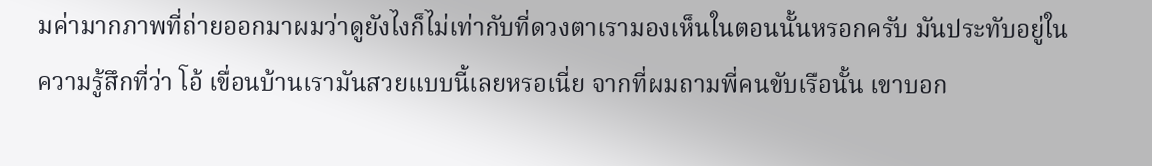มค่ามากภาพที่ถ่ายออกมาผมว่าดูยังไงก็ไม่เท่ากับที่ดวงตาเรามองเห็นในตอนนั้นหรอกครับ มันประทับอยู่ในความรู้สึกที่ว่า โอ้ เขื่อนบ้านเรามันสวยแบบนี้เลยหรอเนี่ย จากที่ผมถามพี่คนขับเรือนั้น เขาบอก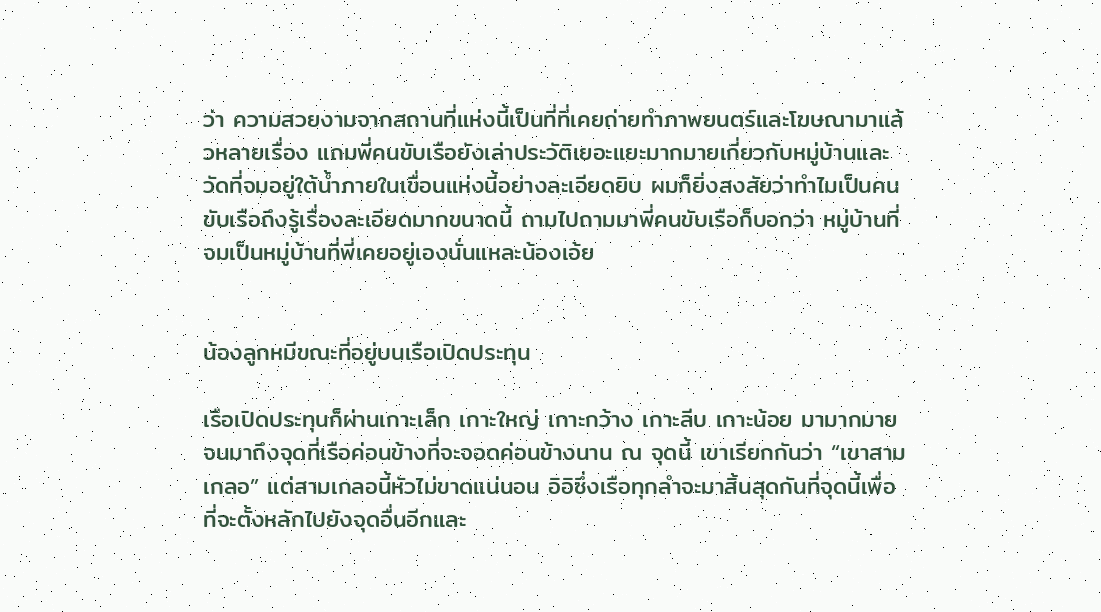ว่า ความสวยงามจากสถานที่แห่งนี้เป็นที่ที่เคยถ่ายทำภาพยนตร์และโฆษณามาแล้วหลายเรื่อง แถมพี่คนขับเรือยังเล่าประวัติเยอะแยะมากมายเกี่ยวกับหมู่บ้านและวัดที่จมอยู่ใต้น้ำภายในเขื่อนแห่งนี้อย่างละเอียดยิบ ผมก็ยิ่งสงสัยว่าทำไมเป็นคนขับเรือถึงรู้เรื่องละเอียดมากขนาดนี้ ถามไปถามมาพี่คนขับเรือก็บอกว่า หมู่บ้านที่จมเป็นหมู่บ้านที่พี่เคยอยู่เองนั่นแหละน้องเอ้ย


น้องลูกหมีขณะที่อยู่บนเรือเปิดประทุน

เรือเปิดประทุนก็ผ่านเกาะเล็ก เกาะใหญ่ เกาะกว้าง เกาะลีบ เกาะน้อย มามากมาย จนมาถึงจุดที่เรือค่อนข้างที่จะจอดค่อนข้างนาน ณ จุดนี้ เขาเรียกกันว่า “เขาสามเกลอ” แต่สามเกลอนี้หัวไม่ขาดแน่นอน อิอิซึ่งเรือทุกลำจะมาสิ้นสุดกันที่จุดนี้เพื่อที่จะตั้งหลักไปยังจุดอื่นอีกและ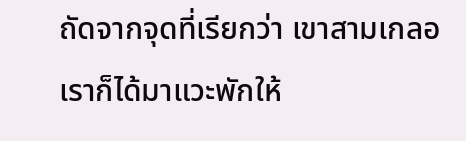ถัดจากจุดที่เรียกว่า เขาสามเกลอ เราก็ได้มาแวะพักให้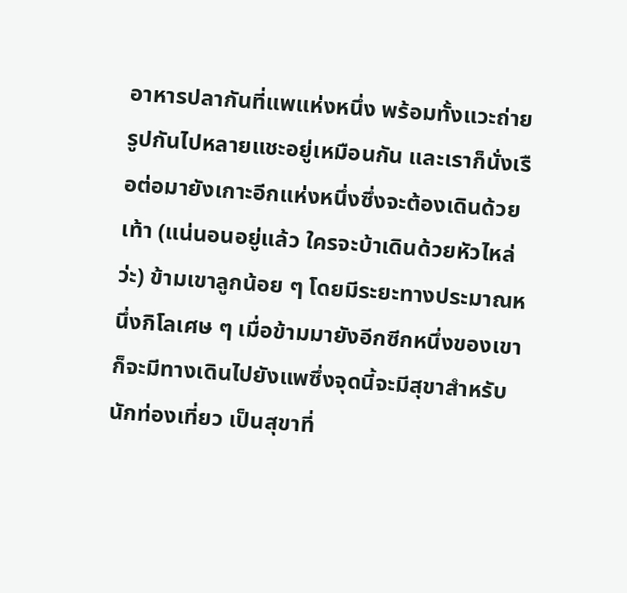อาหารปลากันที่แพแห่งหนึ่ง พร้อมทั้งแวะถ่ายรูปกันไปหลายแชะอยู่เหมือนกัน และเราก็นั่งเรือต่อมายังเกาะอีกแห่งหนึ่งซึ่งจะต้องเดินด้วยเท้า (แน่นอนอยู่แล้ว ใครจะบ้าเดินด้วยหัวไหล่ว่ะ) ข้ามเขาลูกน้อย ๆ โดยมีระยะทางประมาณหนึ่งกิโลเศษ ๆ เมื่อข้ามมายังอีกซีกหนึ่งของเขา ก็จะมีทางเดินไปยังแพซึ่งจุดนี้จะมีสุขาสำหรับนักท่องเที่ยว เป็นสุขาที่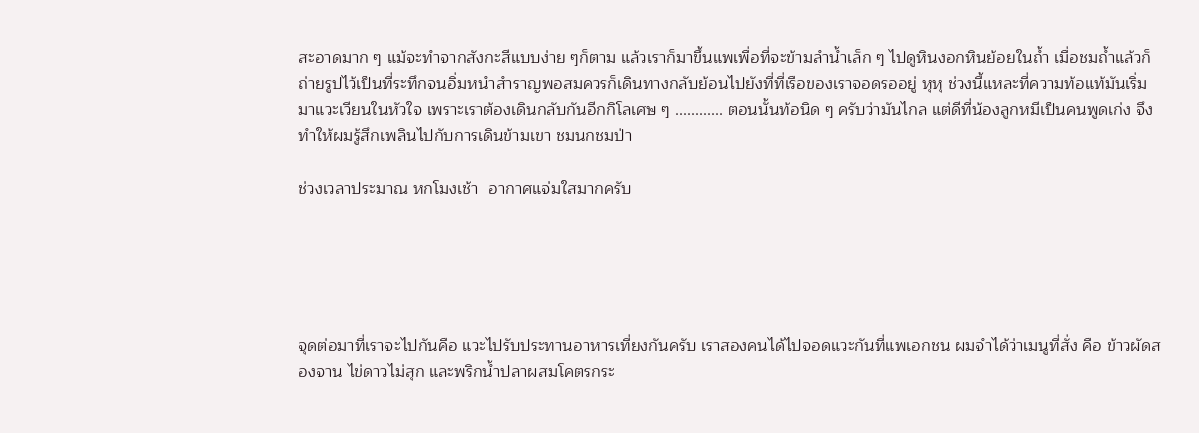สะอาดมาก ๆ แม้จะทำจากสังกะสีแบบง่าย ๆก็ตาม แล้วเราก็มาขึ้นแพเพื่อที่จะข้ามลำน้ำเล็ก ๆ ไปดูหินงอกหินย้อยในถ้ำ เมื่อชมถ้ำแล้วก็ถ่ายรูปไว้เป็นที่ระทึกจนอิ่มหนำสำราญพอสมควรก็เดินทางกลับย้อนไปยังที่ที่เรือของเราจอดรออยู่ หุหุ ช่วงนี้แหละที่ความท้อแท้มันเริ่มมาแวะเวียนในหัวใจ เพราะเราต้องเดินกลับกันอีกกิโลเศษ ๆ ............ ตอนนั้นท้อนิด ๆ ครับว่ามันไกล แต่ดีที่น้องลูกหมีเป็นคนพูดเก่ง จึงทำให้ผมรู้สึกเพลินไปกับการเดินข้ามเขา ชมนกชมป่า

ช่วงเวลาประมาณ หกโมงเช้า  อากาศแจ่มใสมากครับ





จุดต่อมาที่เราจะไปกันคือ แวะไปรับประทานอาหารเที่ยงกันครับ เราสองคนได้ไปจอดแวะกันที่แพเอกชน ผมจำได้ว่าเมนูที่สั่ง คือ ข้าวผัดสองจาน ไข่ดาวไม่สุก และพริกน้ำปลาผสมโคตรกระ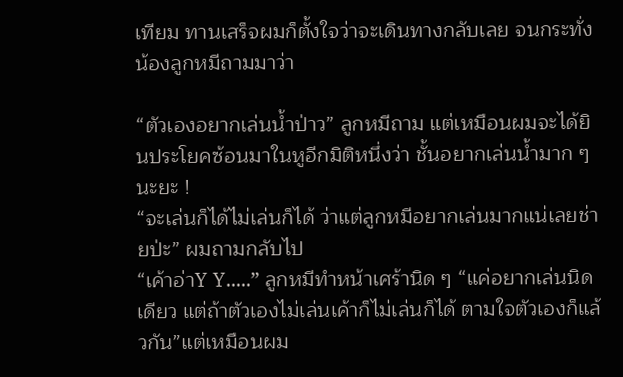เทียม ทานเสร็จผมก็ตั้งใจว่าจะเดินทางกลับเลย จนกระทั่งน้องลูกหมีถามมาว่า

“ตัวเองอยากเล่นน้ำป่าว” ลูกหมีถาม แต่เหมือนผมจะได้ยินประโยคซ้อนมาในหูอีกมิติหนึ่งว่า ชั้นอยากเล่นน้ำมาก ๆ นะยะ !
“จะเล่นก็ได้ไม่เล่นก็ได้ ว่าแต่ลูกหมีอยากเล่นมากแน่เลยช่ายป่ะ” ผมถามกลับไป
“เค้าอ่าY Y.....” ลูกหมีทำหน้าเศร้านิด ๆ “แค่อยากเล่นนิดเดียว แต่ถ้าตัวเองไม่เล่นเค้าก็ไม่เล่นก็ได้ ตามใจตัวเองก็แล้วกัน”แต่เหมือนผม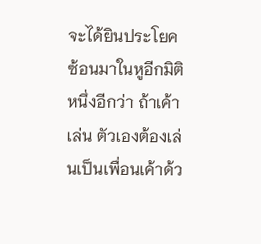จะได้ยินประโยคซ้อนมาในหูอีกมิติหนึ่งอีกว่า ถ้าเค้าเล่น ตัวเองต้องเล่นเป็นเพื่อนเค้าด้ว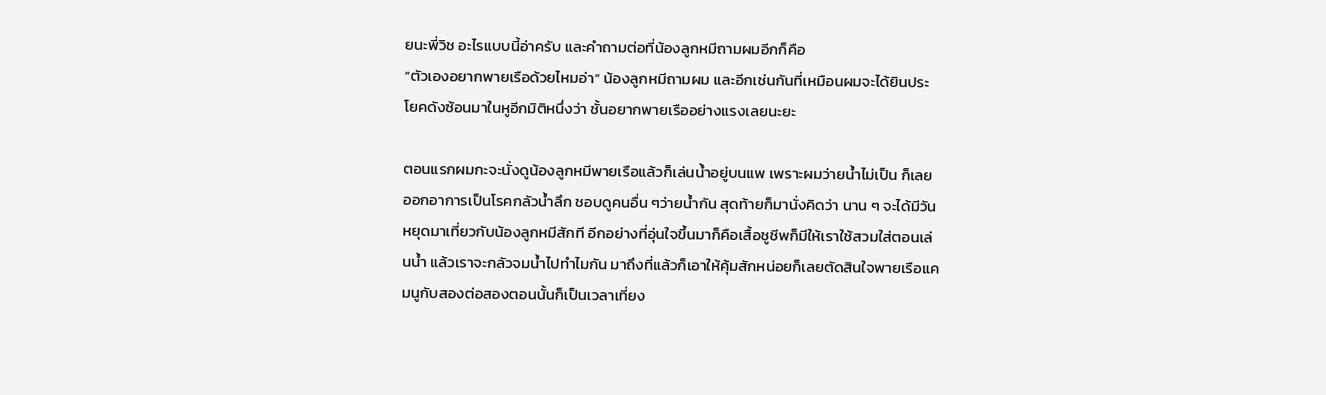ยนะพี่วิช อะไรแบบนี้อ่าครับ และคำถามต่อที่น้องลูกหมีถามผมอีกก็คือ
“ตัวเองอยากพายเรือด้วยไหมอ่า” น้องลูกหมีถามผม และอีกเช่นกันที่เหมือนผมจะได้ยินประโยคดังซ้อนมาในหูอีกมิติหนึ่งว่า ชั้นอยากพายเรืออย่างแรงเลยนะยะ

ตอนแรกผมกะจะนั่งดูน้องลูกหมีพายเรือแล้วก็เล่นน้ำอยู่บนแพ เพราะผมว่ายน้ำไม่เป็น ก็เลยออกอาการเป็นโรคกลัวน้ำลึก ชอบดูคนอื่น ๆว่ายน้ำกัน สุดท้ายก็มานั่งคิดว่า นาน ๆ จะได้มีวันหยุดมาเที่ยวกับน้องลูกหมีสักที อีกอย่างที่อุ่นใจขึ้นมาก็คือเสื้อชูชีพก็มีให้เราใช้สวมใส่ตอนเล่นน้ำ แล้วเราจะกลัวจมน้ำไปทำไมกัน มาถึงที่แล้วก็เอาให้คุ้มสักหน่อยก็เลยตัดสินใจพายเรือแคมนูกับสองต่อสองตอนนั้นก็เป็นเวลาเที่ยง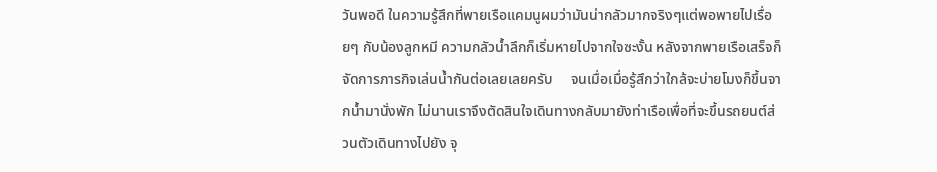วันพอดี ในความรู้สึกที่พายเรือแคมนูผมว่ามันน่ากลัวมากจริงๆแต่พอพายไปเรื่อยๆ กับน้องลูกหมี ความกลัวน้ำลึกก็เริ่มหายไปจากใจซะงั้น หลังจากพายเรือเสร็จก็จัดการภารกิจเล่นน้ำกันต่อเลยเลยครับ     จนเมื่อเมื่อรู้สึกว่าใกล้จะบ่ายโมงก็ขึ้นจากน้ำมานั่งพัก ไม่นานเราจึงตัดสินใจเดินทางกลับมายังท่าเรือเพื่อที่จะขึ้นรถยนต์ส่วนตัวเดินทางไปยัง จุ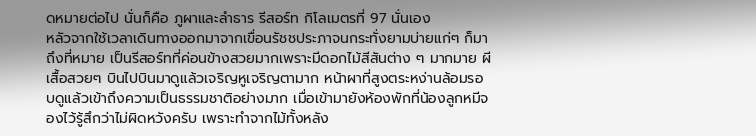ดหมายต่อไป นั่นก็คือ ภูผาและลำธาร รีสอร์ท กิโลเมตรที่ 97 นั่นเอง
หลัวจากใช้เวลาเดินทางออกมาจากเขื่อนรัชชประภาจนกระทั่งยามบ่ายแก่ๆ ก็มาถึงที่หมาย เป็นรีสอร์ทที่ค่อนข้างสวยมากเพราะมีดอกไม้สีสันต่าง ๆ มากมาย ผีเสื้อสวยๆ บินไปบินมาดูแล้วเจริญหูเจริญตามาก หน้าผาที่สูงตระหง่านล้อมรอบดูแล้วเข้าถึงความเป็นธรรมชาติอย่างมาก เมื่อเข้ามายังห้องพักที่น้องลูกหมีจองไว้รู้สึกว่าไม่ผิดหวังครับ เพราะทำจากไม้ทั้งหลัง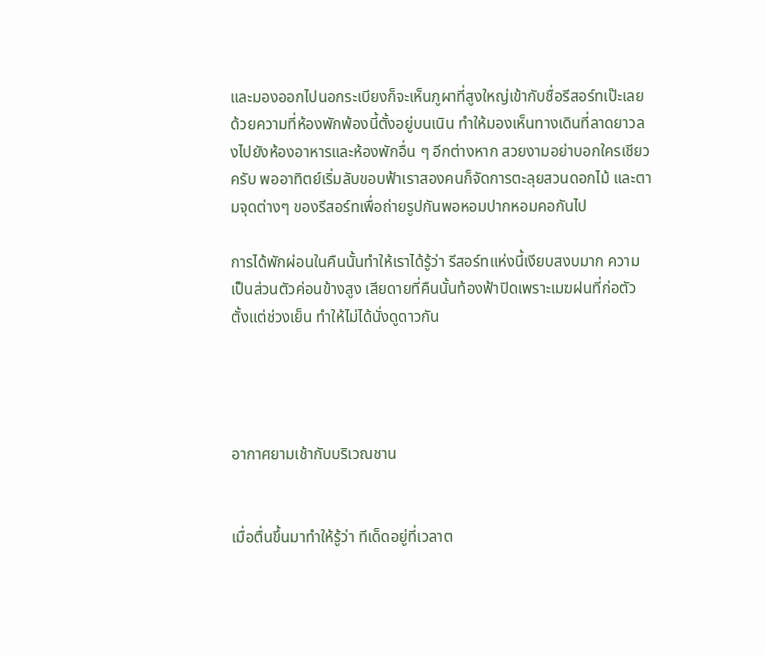และมองออกไปนอกระเบียงก็จะเห็นภูผาที่สูงใหญ่เข้ากับชื่อรีสอร์ทเป๊ะเลย ด้วยความที่ห้องพักพ้องนี้ตั้งอยู่บนเนิน ทำให้มองเห็นทางเดินที่ลาดยาวลงไปยังห้องอาหารและห้องพักอื่น ๆ อีกต่างหาก สวยงามอย่าบอกใครเชียวครับ พออาทิตย์เริ่มลับขอบฟ้าเราสองคนก็จัดการตะลุยสวนดอกไม้ และตามจุดต่างๆ ของรีสอร์ทเพื่อถ่ายรูปกันพอหอมปากหอมคอกันไป

การได้พักผ่อนในคืนนั้นทำให้เราได้รู้ว่า รีสอร์ทแห่งนี้เงียบสงบมาก ความเป็นส่วนตัวค่อนข้างสูง เสียดายที่คืนนั้นท้องฟ้าปิดเพราะเมฆฝนที่ก่อตัวตั้งแต่ช่วงเย็น ทำให้ไม่ได้นั่งดูดาวกัน




อากาศยามเช้ากับบริเวณชาน


เมื่อตื่นขึ้นมาทำให้รู้ว่า ทีเด็ดอยู่ที่เวลาต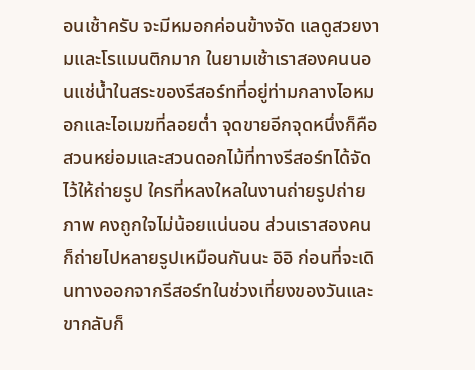อนเช้าครับ จะมีหมอกค่อนข้างจัด แลดูสวยงามและโรแมนติกมาก ในยามเช้าเราสองคนนอนแช่น้ำในสระของรีสอร์ทที่อยู่ท่ามกลางไอหมอกและไอเมฆที่ลอยต่ำ จุดขายอีกจุดหนึ่งก็คือสวนหย่อมและสวนดอกไม้ที่ทางรีสอร์ทได้จัดไว้ให้ถ่ายรูป ใครที่หลงใหลในงานถ่ายรูปถ่ายภาพ คงถูกใจไม่น้อยแน่นอน ส่วนเราสองคนก็ถ่ายไปหลายรูปเหมือนกันนะ อิอิ ก่อนที่จะเดินทางออกจากรีสอร์ทในช่วงเที่ยงของวันและขากลับก็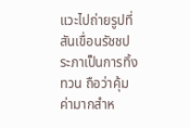แวะไปถ่ายรูปที่สันเขื่อนรัชชประภาเป็นการทิ้งทวน ถือว่าคุ้มค่ามากสำห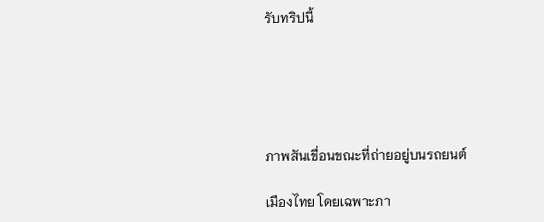รับทริปนี้





ภาพสันเขื่อนขณะที่ถ่ายอยู่บนรถยนต์

เมืองไทย โดยเฉพาะภา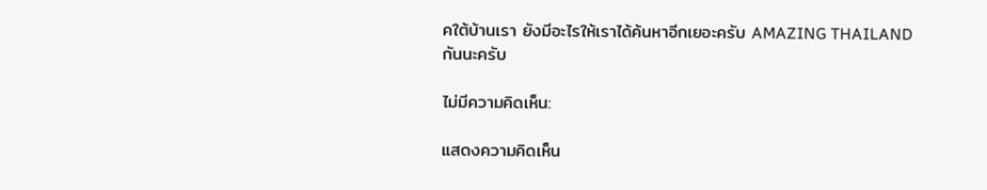คใต้บ้านเรา ยังมีอะไรให้เราได้ค้นหาอีกเยอะครับ AMAZING THAILAND กันนะครับ

ไม่มีความคิดเห็น:

แสดงความคิดเห็น